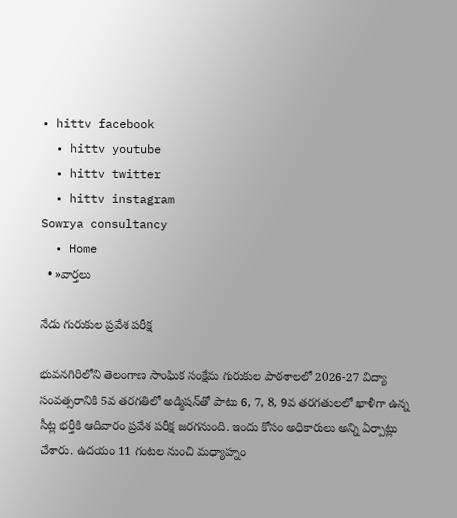• hittv facebook
  • hittv youtube
  • hittv twitter
  • hittv instagram
Sowrya consultancy
  • Home
  • »వార్తలు

నేడు గురుకుల ప్రవేశ పరీక్ష

భువనగిరిలోని తెలంగాణ సాంఘిక సంక్షేమ గురుకుల పాఠశాలలో 2026-27 విద్యా సంవత్సరానికి 5వ తరగతిలో అడ్మిషన్‌తో పాటు 6, 7, 8, 9వ తరగతులలో ఖాళీగా ఉన్న సీట్ల భర్తీకి ఆదివారం ప్రవేశ పరీక్ష జరగనుంది. ఇందు కోసం అధికారులు అన్ని ఏర్పాట్లు చేశారు. ఉదయం 11 గంటల నుంచి మధ్యాహ్నం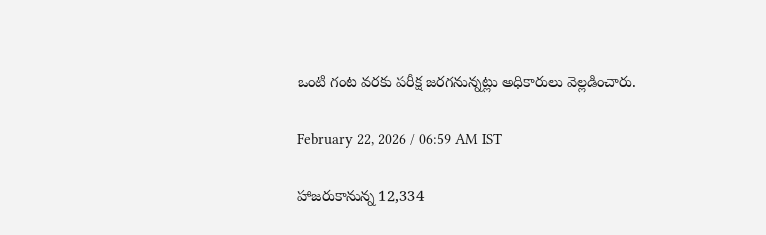ఒంటి గంట వరకు పరీక్ష జరగనున్నట్లు అధికారులు వెల్లడించారు.

February 22, 2026 / 06:59 AM IST

హాజరుకానున్న 12,334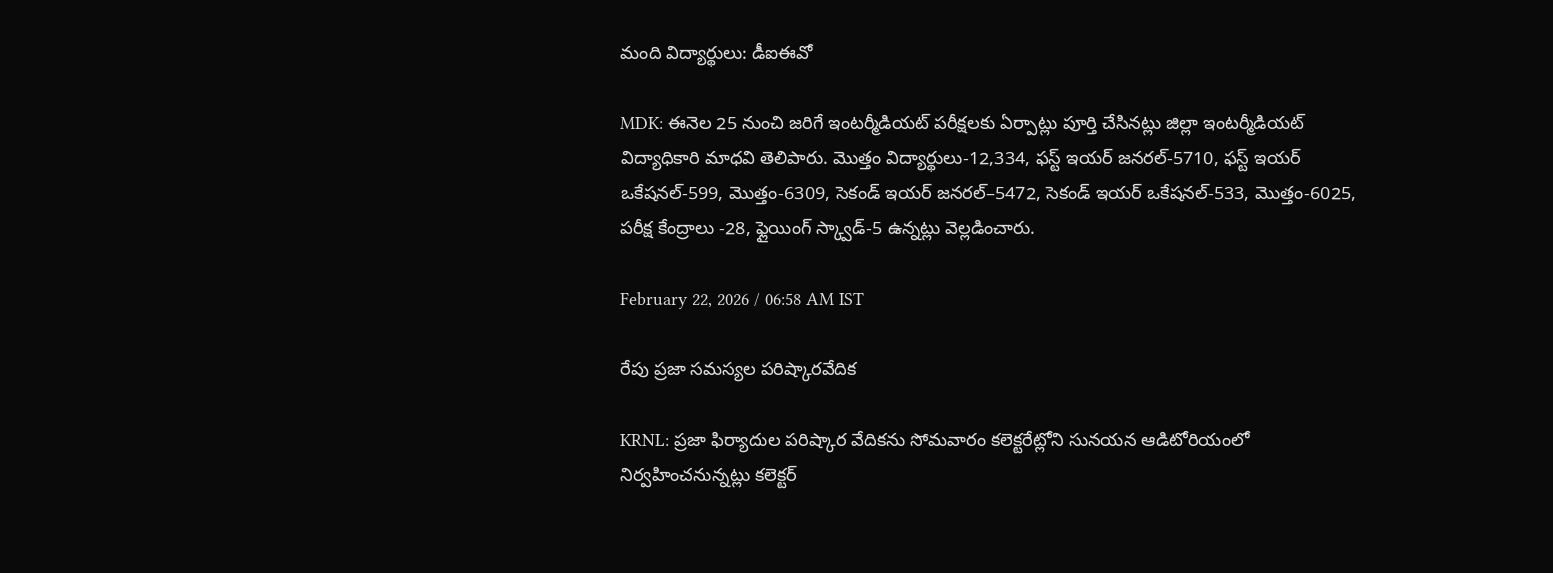మంది విద్యార్థులు: డీఐఈవో

MDK: ఈనెల 25 నుంచి జరిగే ఇంటర్మీడియట్ పరీక్షలకు ఏర్పాట్లు పూర్తి చేసినట్లు జిల్లా ఇంటర్మీడియట్ విద్యాధికారి మాధవి తెలిపారు. మొత్తం విద్యార్థులు-12,334, ఫస్ట్ ఇయర్ జనరల్-5710, ఫస్ట్ ఇయర్ ఒకేషనల్-599, మొత్తం-6309, సెకండ్ ఇయర్ జనరల్–5472, సెకండ్ ఇయర్ ఒకేషనల్-533, మొత్తం-6025, పరీక్ష కేంద్రాలు -28, ఫ్లైయింగ్ స్క్వాడ్-5 ఉన్నట్లు వెల్లడించారు.

February 22, 2026 / 06:58 AM IST

రేపు ప్రజా సమస్యల పరిష్కారవేదిక

KRNL: ప్రజా ఫిర్యాదుల పరిష్కార వేదికను సోమవారం కలెక్టరేట్లోని సునయన ఆడిటోరియంలో నిర్వహించనున్నట్లు కలెక్టర్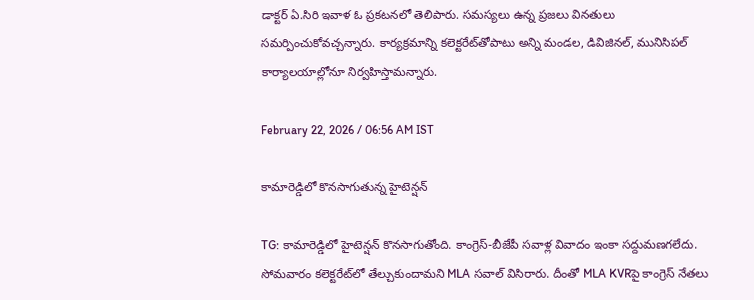డాక్టర్ ఏ.సిరి ఇవాళ ఓ ప్రకటనలో తెలిపారు. సమస్యలు ఉన్న ప్రజలు వినతులు సమర్పించుకోవచ్చన్నారు. కార్యక్రమాన్ని కలెక్టరేట్‌తోపాటు అన్ని మండల, డివిజినల్, మునిసిపల్ కార్యాలయాల్లోనూ నిర్వహిస్తామన్నారు.

February 22, 2026 / 06:56 AM IST

కామారెడ్డిలో కొనసాగుతున్న హైటెన్షన్

TG: కామారెడ్డిలో హైటెన్షన్ కొనసాగుతోంది. కాంగ్రెస్-బీజేపీ సవాళ్ల వివాదం ఇంకా సద్దుమణగలేదు. సోమవారం కలెక్టరేట్‌లో తేల్చుకుందామని MLA సవాల్ విసిరారు. దీంతో MLA KVRపై కాంగ్రెస్ నేతలు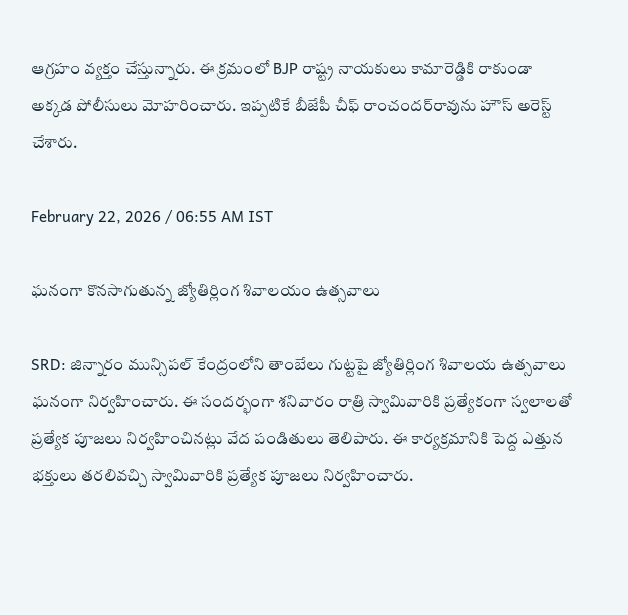ఆగ్రహం వ్యక్తం చేస్తున్నారు. ఈ క్రమంలో BJP రాష్ట్ర నాయకులు కామారెడ్డికి రాకుండా అక్కడ పోలీసులు మోహరించారు. ఇప్పటికే బీజేపీ చీఫ్ రాంచందర్‌రావు‌ను హౌస్ అరెస్ట్ చేశారు.

February 22, 2026 / 06:55 AM IST

ఘనంగా కొనసాగుతున్న జ్యోతిర్లింగ శివాలయం ఉత్సవాలు

SRD: జిన్నారం మున్సిపల్ కేంద్రంలోని తాంబేలు గుట్టపై జ్యోతిర్లింగ శివాలయ ఉత్సవాలు ఘనంగా నిర్వహించారు. ఈ సందర్భంగా శనివారం రాత్రి స్వామివారికి ప్రత్యేకంగా స్వలాలతో ప్రత్యేక పూజలు నిర్వహించినట్లు వేద పండితులు తెలిపారు. ఈ కార్యక్రమానికి పెద్ద ఎత్తున భక్తులు తరలివచ్చి స్వామివారికి ప్రత్యేక పూజలు నిర్వహించారు.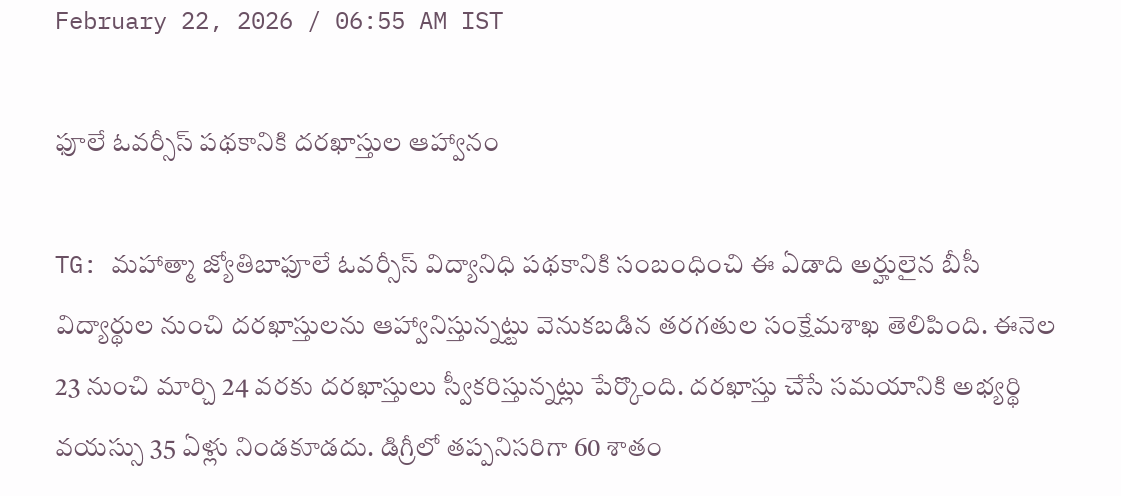February 22, 2026 / 06:55 AM IST

ఫూలే ఓవర్సీస్‌ పథకానికి దరఖాస్తుల ఆహ్వానం

TG: మహాత్మా జ్యోతిబాఫూలే ఓవర్సీస్‌ విద్యానిధి పథకానికి సంబంధించి ఈ ఏడాది అర్హులైన బీసీ విద్యార్థుల నుంచి దరఖాస్తులను ఆహ్వానిస్తున్నట్టు వెనుకబడిన తరగతుల సంక్షేమశాఖ తెలిపింది. ఈనెల 23 నుంచి మార్చి 24 వరకు దరఖాస్తులు స్వీకరిస్తున్నట్లు పేర్కొంది. దరఖాస్తు చేసే సమయానికి అభ్యర్థి వయస్సు 35 ఏళ్లు నిండకూడదు. డిగ్రీలో తప్పనిసరిగా 60 శాతం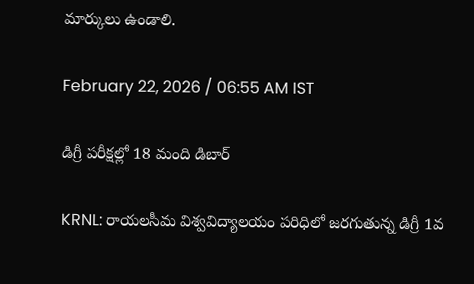మార్కులు ఉండాలి.

February 22, 2026 / 06:55 AM IST

డిగ్రీ పరీక్షల్లో 18 మంది డిబార్

KRNL: రాయలసీమ విశ్వవిద్యాలయం పరిధిలో జరగుతున్న డిగ్రీ 1వ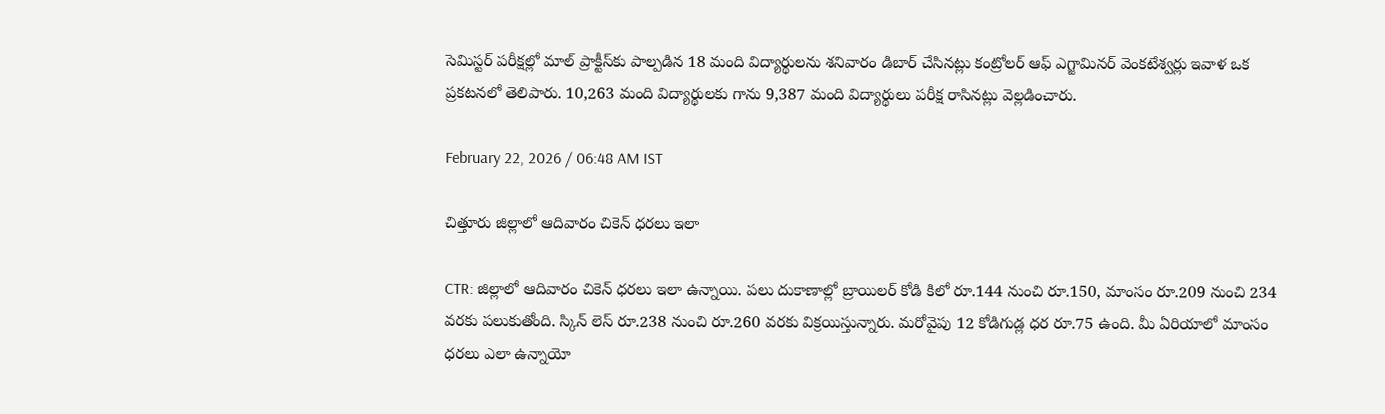సెమిస్టర్ పరీక్షల్లో మాల్ ప్రాక్టీస్‌కు పాల్పడిన 18 మంది విద్యార్థులను శనివారం డిబార్ చేసినట్లు కంట్రోలర్ ఆఫ్ ఎగ్జామినర్ వెంకటేశ్వర్లు ఇవాళ ఒక ప్రకటనలో తెలిపారు. 10,263 మంది విద్యార్థులకు గాను 9,387 మంది విద్యార్థులు పరీక్ష రాసినట్లు వెల్లడించారు.

February 22, 2026 / 06:48 AM IST

చిత్తూరు జిల్లాలో ఆదివారం చికెన్ ధరలు ఇలా

CTR: జిల్లాలో ఆదివారం చికెన్ ధరలు ఇలా ఉన్నాయి. పలు దుకాణాల్లో బ్రాయిలర్ కోడి కిలో రూ.144 నుంచి రూ.150, మాంసం రూ.209 నుంచి 234 వరకు పలుకుతోంది. స్కిన్ లెస్ రూ.238 నుంచి రూ.260 వరకు విక్రయిస్తున్నారు. మరోవైపు 12 కోడిగుడ్ల ధర రూ.75 ఉంది. మీ ఏరియాలో మాంసం ధరలు ఎలా ఉన్నాయో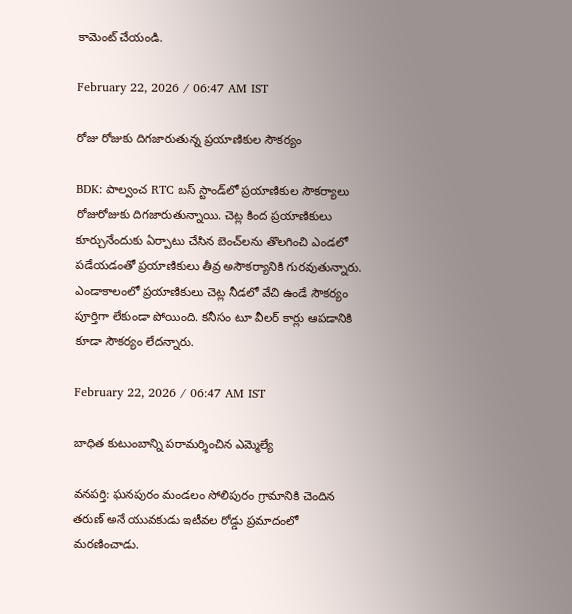కామెంట్ చేయండి.

February 22, 2026 / 06:47 AM IST

రోజు రోజుకు దిగజారుతున్న ప్రయాణికుల సౌకర్యం

BDK: పాల్వంచ RTC బస్ స్టాండ్‌లో ప్రయాణికుల సౌకర్యాలు రోజురోజుకు దిగజారుతున్నాయి. చెట్ల కింద ప్రయాణికులు కూర్చునేందుకు ఏర్పాటు చేసిన బెంచ్‌లను తొలగించి ఎండలో పడేయడంతో ప్రయాణికులు తీవ్ర అసౌకర్యానికి గురవుతున్నారు. ఎండాకాలంలో ప్రయాణికులు చెట్ల నీడలో వేచి ఉండే సౌకర్యం పూర్తిగా లేకుండా పోయింది. కనీసం టూ వీలర్ కార్లు ఆపడానికి కూడా సౌకర్యం లేదన్నారు.

February 22, 2026 / 06:47 AM IST

బాధిత కుటుంబాన్ని పరామర్శించిన ఎమ్మెల్యే

వనపర్తి: ఘనపురం మండలం సోలిపురం గ్రామానికి చెందిన తరుణ్ అనే యువకుడు ఇటీవల రోడ్డు ప్రమాదంలో మరణించాడు.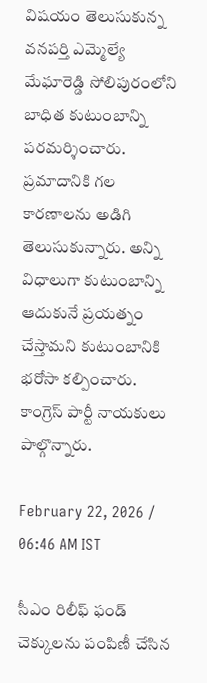విషయం తెలుసుకున్న వనపర్తి ఎమ్మెల్యే మేఘారెడ్డి సోలిపురంలోని బాధిత కుటుంబాన్ని పరమర్శించారు. ప్రమాదానికి గల కారణాలను అడిగి తెలుసుకున్నారు. అన్ని విధాలుగా కుటుంబాన్ని ఆదుకునే ప్రయత్నం చేస్తామని కుటుంబానికి భరోసా కల్పించారు. కాంగ్రెస్ పార్టీ నాయకులు పాల్గొన్నారు.

February 22, 2026 / 06:46 AM IST

సీఎం రిలీఫ్ ఫండ్ చెక్కులను పంపిణీ చేసిన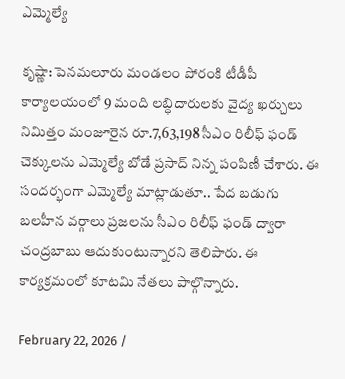ఎమ్మెల్యే

కృష్ణా: పెనమలూరు మండలం పోరంకి టీడీపీ కార్యాలయంలో 9 మంది లబ్ధిదారులకు వైద్య ఖర్చులు నిమిత్తం మంజూరైన రూ.7,63,198 సీఎం రిలీఫ్ ఫండ్ చెక్కులను ఎమ్మెల్యే బోడే ప్రసాద్ నిన్న పంపిణీ చేశారు. ఈ సందర్భంగా ఎమ్మెల్యే మాట్లాడుతూ.. పేద బడుగు బలహీన వర్గాలు ప్రజలను సీఎం రిలీఫ్ ఫండ్ ద్వారా చంద్రబాబు ఆదుకుంటున్నారని తెలిపారు. ఈ కార్యక్రమంలో కూటమి నేతలు పాల్గొన్నారు.

February 22, 2026 /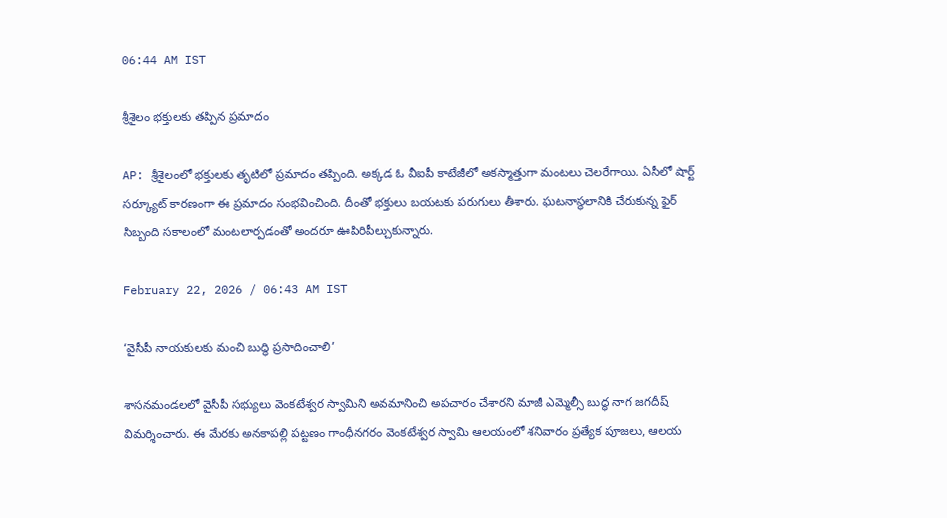06:44 AM IST

శ్రీశైలం భక్తులకు తప్పిన ప్రమాదం

AP: శ్రీశైలంలో భక్తులకు తృటిలో ప్రమాదం తప్పింది. అక్కడ ఓ వీఐపీ కాటేజీలో అకస్మాత్తుగా మంటలు చెలరేగాయి. ఏసీలో షార్ట్ సర్క్యూట్ కారణంగా ఈ ప్రమాదం సంభవించింది. దీంతో భక్తులు బయటకు పరుగులు తీశారు. ఘటనాస్థలానికి చేరుకున్న ఫైర్ సిబ్బంది సకాలంలో మంటలార్పడంతో అందరూ ఊపిరిపీల్చుకున్నారు.

February 22, 2026 / 06:43 AM IST

‘వైసీపీ నాయకులకు మంచి బుద్ధి ప్రసాదించాలి’

శాసనమండలలో వైసీపీ సభ్యులు వెంకటేశ్వర స్వామిని అవమానించి అపచారం చేశారని మాజీ ఎమ్మెల్సీ బుద్ధ నాగ జగదీష్ విమర్శించారు. ఈ మేరకు అనకాపల్లి పట్టణం గాంధీనగరం వెంకటేశ్వర స్వామి ఆలయంలో శనివారం ప్రత్యేక పూజలు, ఆలయ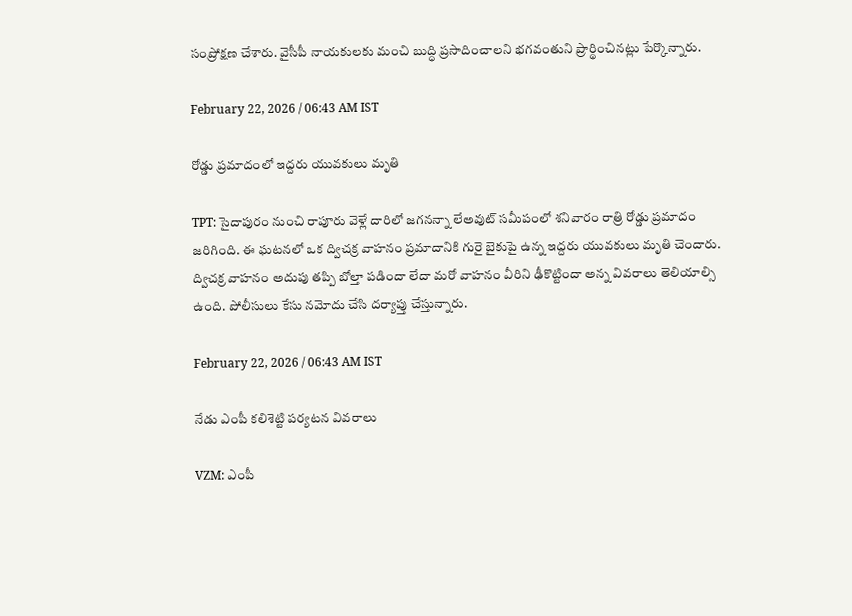సంప్రోక్షణ చేశారు. వైసీపీ నాయకులకు మంచి బుద్ధి ప్రసాదించాలని భగవంతుని ప్రార్థించినట్లు పేర్కొన్నారు.

February 22, 2026 / 06:43 AM IST

రోడ్డు ప్రమాదంలో ఇద్దరు యువకులు మృతి

TPT: సైదాపురం నుంచి రాపూరు వెళ్లే దారిలో జగనన్నా లేఅవుట్ సమీపంలో శనివారం రాత్రి రోడ్డు ప్రమాదం జరిగింది. ఈ ఘటనలో ఒక ద్విచక్ర వాహనం ప్రమాదానికి గురై బైకుపై ఉన్న ఇద్దరు యువకులు మృతి చెందారు. ద్విచక్ర వాహనం అదుపు తప్పి బోల్తా పడిందా లేదా మరో వాహనం వీరిని ఢీకొట్టిందా అన్న వివరాలు తెలియాల్సి ఉంది. పోలీసులు కేసు నమోదు చేసి దర్యాప్తు చేస్తున్నారు.

February 22, 2026 / 06:43 AM IST

నేడు ఎంపీ కలిశెట్టి పర్యటన వివరాలు

VZM: ఎంపీ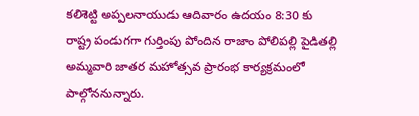కలిశెట్టి అప్పలనాయుడు ఆదివారం ఉదయం 8:30 కు రాష్ట్ర పండుగగా గుర్తింపు పోందిన రాజాం పోలిపల్లి పైడితల్లి అమ్మవారి జాతర మహోత్సవ ప్రారంభ కార్యక్రమంలో పాల్గోననున్నారు.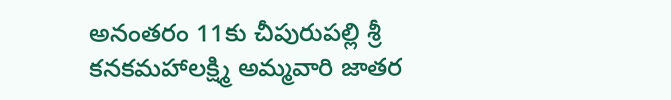అనంతరం 11కు చీపురుపల్లి శ్రీ కనకమహాలక్ష్మి అమ్మవారి జాతర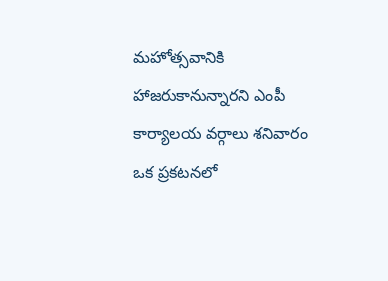మహోత్సవానికి హాజరుకానున్నారని ఎంపీ కార్యాలయ వర్గాలు శనివారం ఒక ప్రకటనలో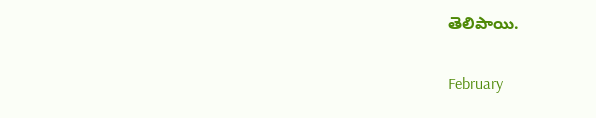తెలిపాయి.

February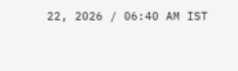22, 2026 / 06:40 AM IST